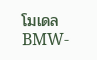โมเดล BMW-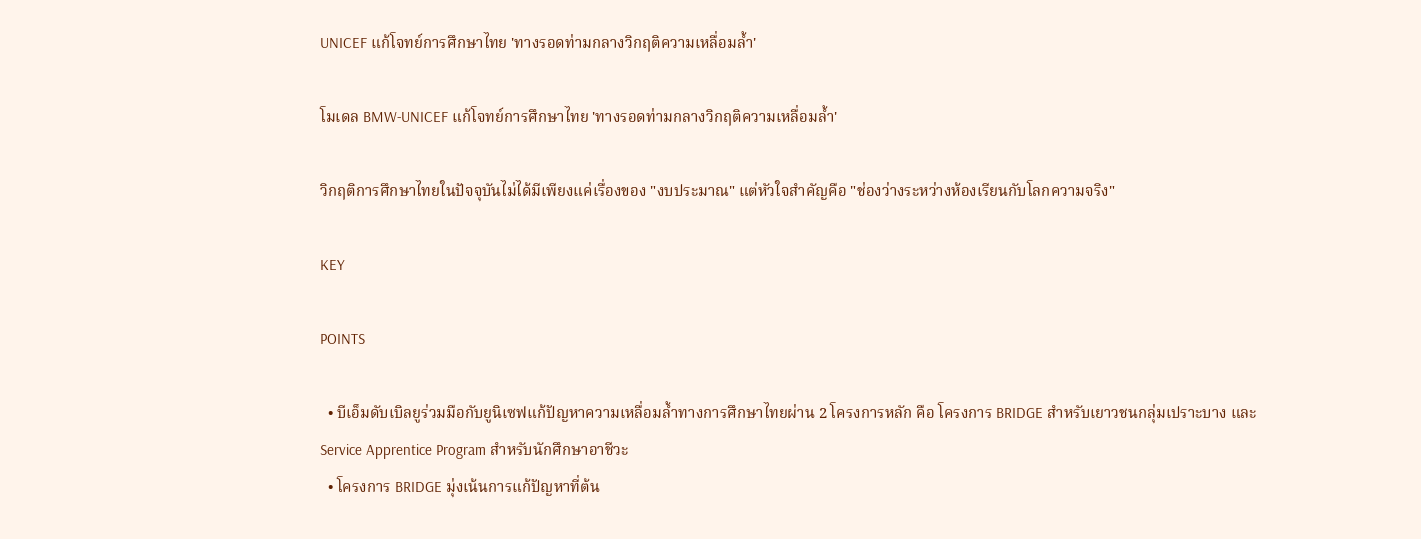UNICEF แก้โจทย์การศึกษาไทย 'ทางรอดท่ามกลางวิกฤติความเหลื่อมล้ำ'

โมเดล BMW-UNICEF แก้โจทย์การศึกษาไทย 'ทางรอดท่ามกลางวิกฤติความเหลื่อมล้ำ'

วิกฤติการศึกษาไทยในปัจจุบันไม่ได้มีเพียงแค่เรื่องของ "งบประมาณ" แต่หัวใจสำคัญคือ "ช่องว่างระหว่างห้องเรียนกับโลกความจริง"

KEY

POINTS

  • บีเอ็มดับเบิลยูร่วมมือกับยูนิเซฟแก้ปัญหาความเหลื่อมล้ำทางการศึกษาไทยผ่าน 2 โครงการหลัก คือ โครงการ BRIDGE สำหรับเยาวชนกลุ่มเปราะบาง และ Service Apprentice Program สำหรับนักศึกษาอาชีวะ
  • โครงการ BRIDGE มุ่งเน้นการแก้ปัญหาที่ต้น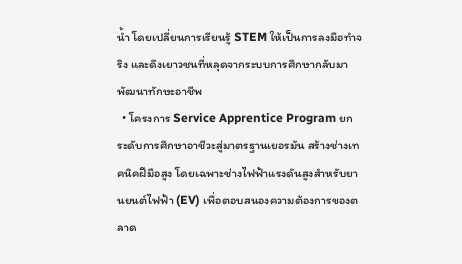น้ำ โดยเปลี่ยนการเรียนรู้ STEM ให้เป็นการลงมือทำจริง และดึงเยาวชนที่หลุดจากระบบการศึกษากลับมาพัฒนาทักษะอาชีพ
  • โครงการ Service Apprentice Program ยกระดับการศึกษาอาชีวะสู่มาตรฐานเยอรมัน สร้างช่างเทคนิคฝีมือสูง โดยเฉพาะช่างไฟฟ้าแรงดันสูงสำหรับยานยนต์ไฟฟ้า (EV) เพื่อตอบสนองความต้องการของตลาด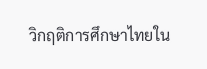วิกฤติการศึกษาไทยใน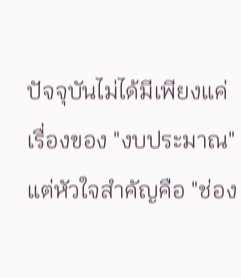ปัจจุบันไม่ได้มีเพียงแค่เรื่องของ "งบประมาณ" แต่หัวใจสำคัญคือ "ช่อง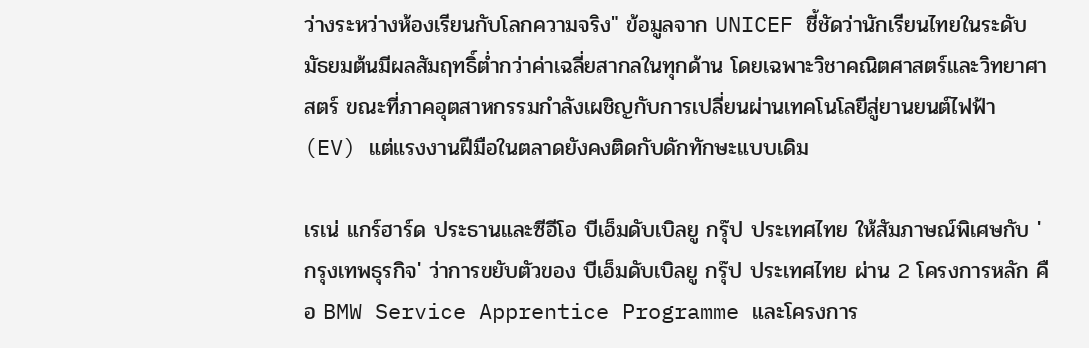ว่างระหว่างห้องเรียนกับโลกความจริง" ข้อมูลจาก UNICEF ชี้ชัดว่านักเรียนไทยในระดับมัธยมต้นมีผลสัมฤทธิ์ต่ำกว่าค่าเฉลี่ยสากลในทุกด้าน โดยเฉพาะวิชาคณิตศาสตร์และวิทยาศาสตร์ ขณะที่ภาคอุตสาหกรรมกำลังเผชิญกับการเปลี่ยนผ่านเทคโนโลยีสู่ยานยนต์ไฟฟ้า (EV) แต่แรงงานฝีมือในตลาดยังคงติดกับดักทักษะแบบเดิม

เรเน่ แกร์ฮาร์ด ประธานและซีอีโอ บีเอ็มดับเบิลยู กรุ๊ป ประเทศไทย ให้สัมภาษณ์พิเศษกับ 'กรุงเทพธุรกิจ' ว่าการขยับตัวของ บีเอ็มดับเบิลยู กรุ๊ป ประเทศไทย ผ่าน 2 โครงการหลัก คือ BMW Service Apprentice Programme และโครงการ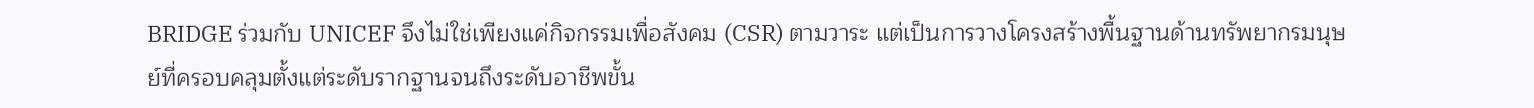BRIDGE ร่วมกับ UNICEF จึงไม่ใช่เพียงแค่กิจกรรมเพื่อสังคม (CSR) ตามวาระ แต่เป็นการวางโครงสร้างพื้นฐานด้านทรัพยากรมนุษย์ที่ครอบคลุมตั้งแต่ระดับรากฐานจนถึงระดับอาชีพขั้น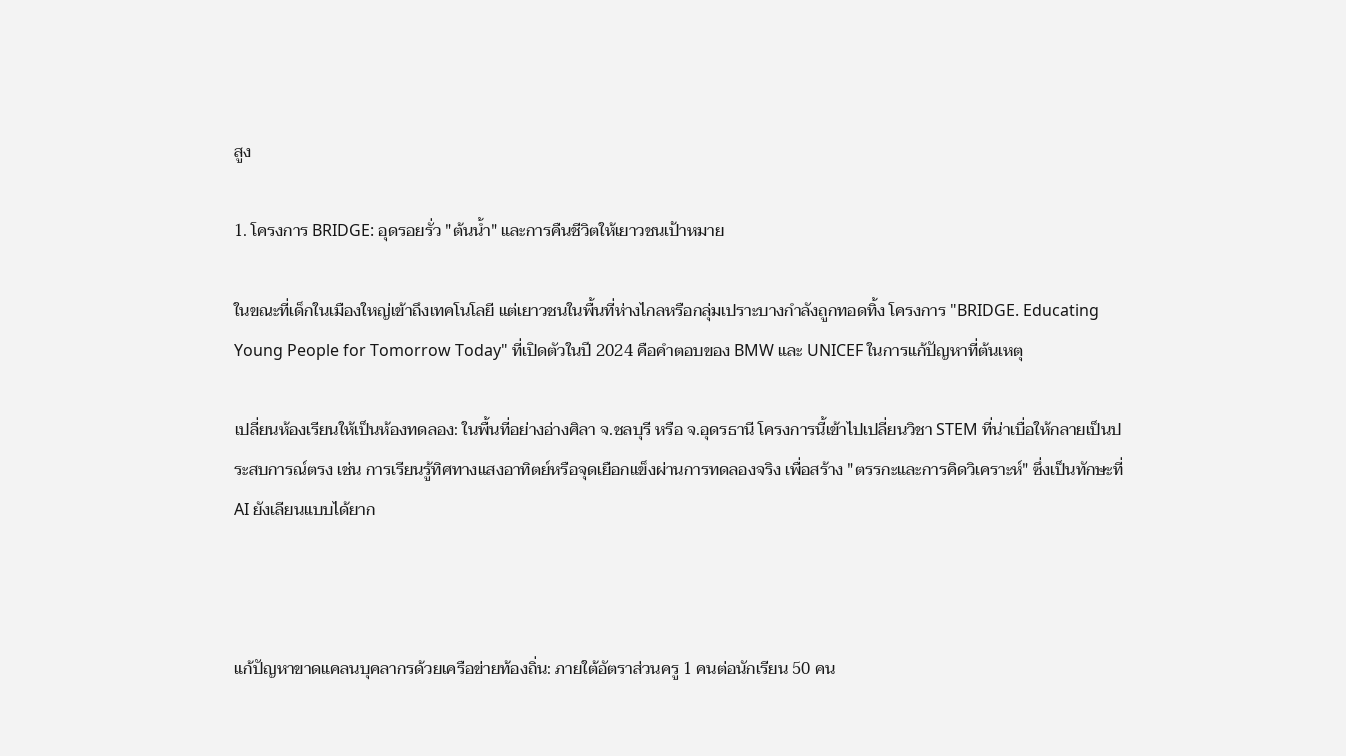สูง

1. โครงการ BRIDGE: อุดรอยรั่ว "ต้นน้ำ" และการคืนชีวิตให้เยาวชนเป้าหมาย

ในขณะที่เด็กในเมืองใหญ่เข้าถึงเทคโนโลยี แต่เยาวชนในพื้นที่ห่างไกลหรือกลุ่มเปราะบางกำลังถูกทอดทิ้ง โครงการ "BRIDGE. Educating Young People for Tomorrow Today" ที่เปิดตัวในปี 2024 คือคำตอบของ BMW และ UNICEF ในการแก้ปัญหาที่ต้นเหตุ

เปลี่ยนห้องเรียนให้เป็นห้องทดลอง: ในพื้นที่อย่างอ่างศิลา จ.ชลบุรี หรือ จ.อุดรธานี โครงการนี้เข้าไปเปลี่ยนวิชา STEM ที่น่าเบื่อให้กลายเป็นประสบการณ์ตรง เช่น การเรียนรู้ทิศทางแสงอาทิตย์หรือจุดเยือกแข็งผ่านการทดลองจริง เพื่อสร้าง "ตรรกะและการคิดวิเคราะห์" ซึ่งเป็นทักษะที่ AI ยังเลียนแบบได้ยาก



แก้ปัญหาขาดแคลนบุคลากรด้วยเครือข่ายท้องถิ่น: ภายใต้อัตราส่วนครู 1 คนต่อนักเรียน 50 คน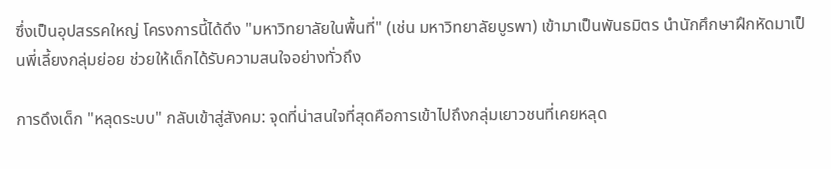ซึ่งเป็นอุปสรรคใหญ่ โครงการนี้ได้ดึง "มหาวิทยาลัยในพื้นที่" (เช่น มหาวิทยาลัยบูรพา) เข้ามาเป็นพันธมิตร นำนักศึกษาฝึกหัดมาเป็นพี่เลี้ยงกลุ่มย่อย ช่วยให้เด็กได้รับความสนใจอย่างทั่วถึง

การดึงเด็ก "หลุดระบบ" กลับเข้าสู่สังคม: จุดที่น่าสนใจที่สุดคือการเข้าไปถึงกลุ่มเยาวชนที่เคยหลุด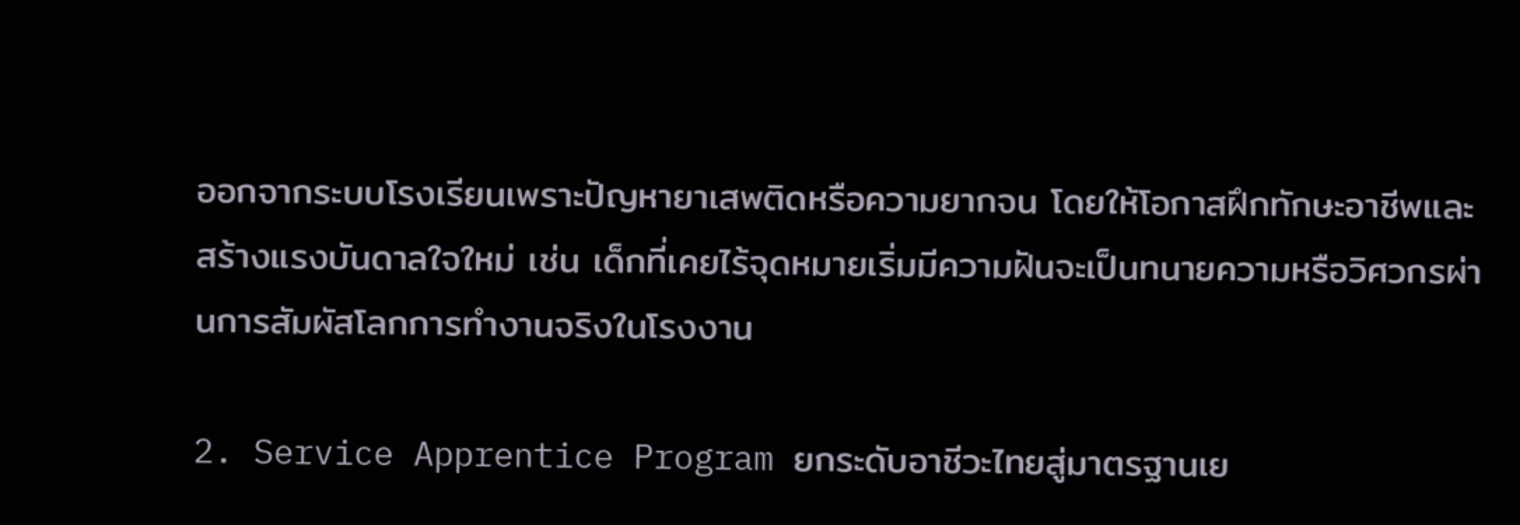ออกจากระบบโรงเรียนเพราะปัญหายาเสพติดหรือความยากจน โดยให้โอกาสฝึกทักษะอาชีพและสร้างแรงบันดาลใจใหม่ เช่น เด็กที่เคยไร้จุดหมายเริ่มมีความฝันจะเป็นทนายความหรือวิศวกรผ่านการสัมผัสโลกการทำงานจริงในโรงงาน

2. Service Apprentice Program ยกระดับอาชีวะไทยสู่มาตรฐานเย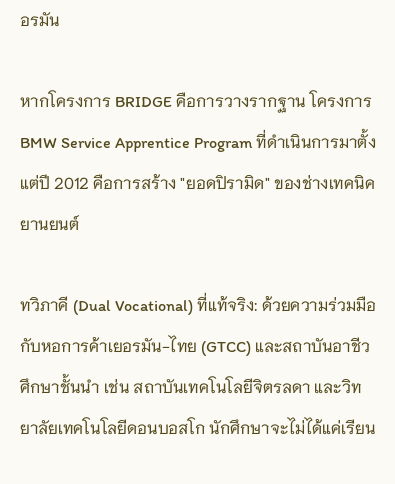อรมัน

หากโครงการ BRIDGE คือการวางรากฐาน โครงการ BMW Service Apprentice Program ที่ดำเนินการมาตั้งแต่ปี 2012 คือการสร้าง "ยอดปิรามิด" ของช่างเทคนิคยานยนต์

ทวิภาคี (Dual Vocational) ที่แท้จริง: ด้วยความร่วมมือกับหอการค้าเยอรมัน-ไทย (GTCC) และสถาบันอาชีวศึกษาชั้นนำ เช่น สถาบันเทคโนโลยีจิตรลดา และวิทยาลัยเทคโนโลยีดอนบอสโก นักศึกษาจะไม่ได้แค่เรียน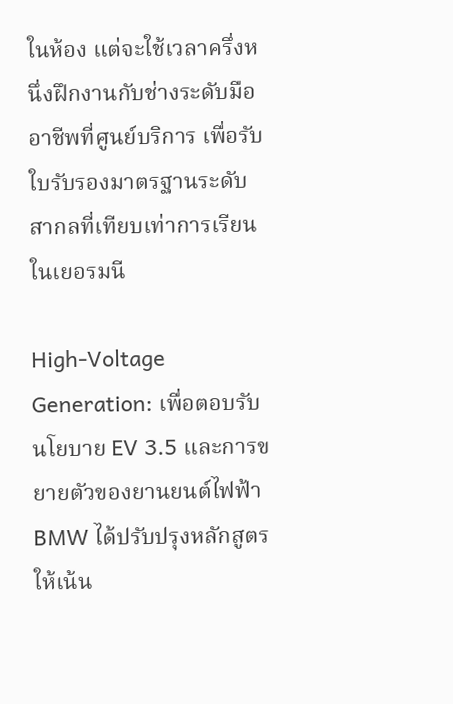ในห้อง แต่จะใช้เวลาครึ่งหนึ่งฝึกงานกับช่างระดับมืออาชีพที่ศูนย์บริการ เพื่อรับใบรับรองมาตรฐานระดับสากลที่เทียบเท่าการเรียนในเยอรมนี

High-Voltage Generation: เพื่อตอบรับนโยบาย EV 3.5 และการขยายตัวของยานยนต์ไฟฟ้า BMW ได้ปรับปรุงหลักสูตรให้เน้น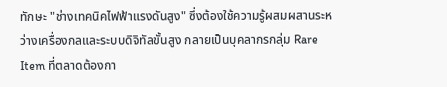ทักษะ "ช่างเทคนิคไฟฟ้าแรงดันสูง" ซึ่งต้องใช้ความรู้ผสมผสานระหว่างเครื่องกลและระบบดิจิทัลขั้นสูง กลายเป็นบุคลากรกลุ่ม Rare Item ที่ตลาดต้องกา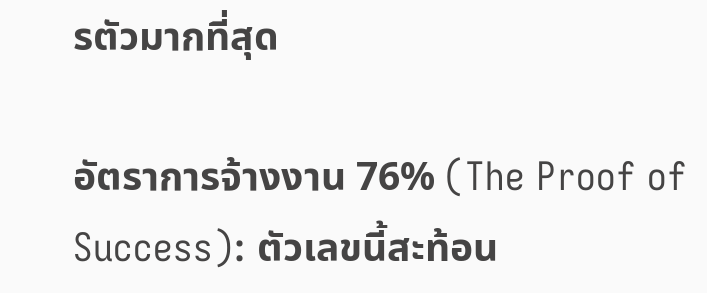รตัวมากที่สุด

อัตราการจ้างงาน 76% (The Proof of Success): ตัวเลขนี้สะท้อน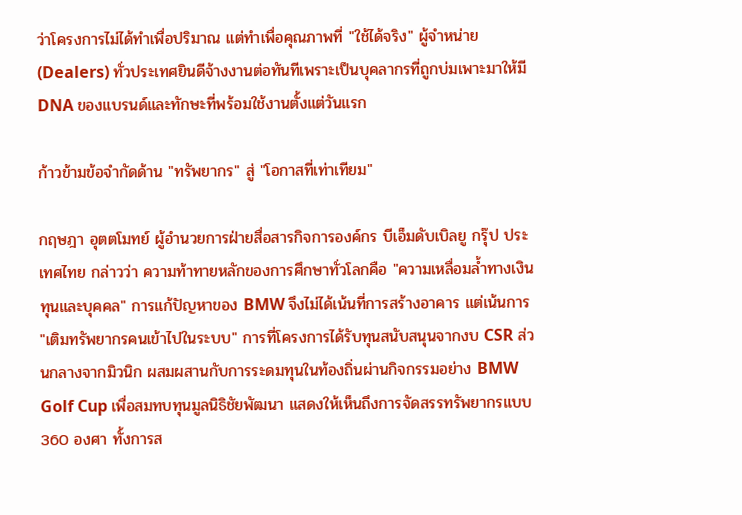ว่าโครงการไม่ได้ทำเพื่อปริมาณ แต่ทำเพื่อคุณภาพที่ "ใช้ได้จริง" ผู้จำหน่าย (Dealers) ทั่วประเทศยินดีจ้างงานต่อทันทีเพราะเป็นบุคลากรที่ถูกบ่มเพาะมาให้มี DNA ของแบรนด์และทักษะที่พร้อมใช้งานตั้งแต่วันแรก

ก้าวข้ามข้อจำกัดด้าน "ทรัพยากร" สู่ "โอกาสที่เท่าเทียม"

กฤษฎา อุตตโมทย์ ผู้อำนวยการฝ่ายสื่อสารกิจการองค์กร บีเอ็มดับเบิลยู กรุ๊ป ประเทศไทย กล่าวว่า ความท้าทายหลักของการศึกษาทั่วโลกคือ "ความเหลื่อมล้ำทางเงินทุนและบุคคล" การแก้ปัญหาของ BMW จึงไม่ได้เน้นที่การสร้างอาคาร แต่เน้นการ "เติมทรัพยากรคนเข้าไปในระบบ" การที่โครงการได้รับทุนสนับสนุนจากงบ CSR ส่วนกลางจากมิวนิก ผสมผสานกับการระดมทุนในท้องถิ่นผ่านกิจกรรมอย่าง BMW Golf Cup เพื่อสมทบทุนมูลนิธิชัยพัฒนา แสดงให้เห็นถึงการจัดสรรทรัพยากรแบบ 360 องศา ทั้งการส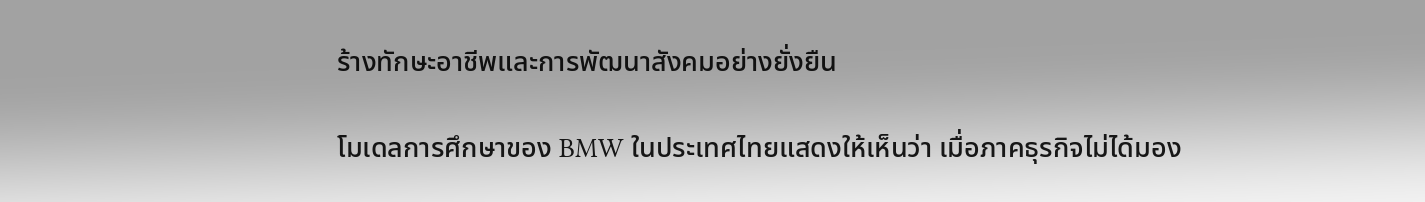ร้างทักษะอาชีพและการพัฒนาสังคมอย่างยั่งยืน

โมเดลการศึกษาของ BMW ในประเทศไทยแสดงให้เห็นว่า เมื่อภาคธุรกิจไม่ได้มอง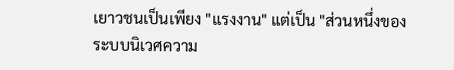เยาวชนเป็นเพียง "แรงงาน" แต่เป็น "ส่วนหนึ่งของระบบนิเวศความ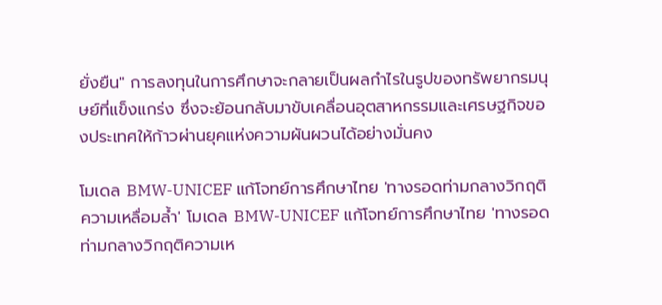ยั่งยืน" การลงทุนในการศึกษาจะกลายเป็นผลกำไรในรูปของทรัพยากรมนุษย์ที่แข็งแกร่ง ซึ่งจะย้อนกลับมาขับเคลื่อนอุตสาหกรรมและเศรษฐกิจของประเทศให้ก้าวผ่านยุคแห่งความผันผวนได้อย่างมั่นคง

โมเดล BMW-UNICEF แก้โจทย์การศึกษาไทย 'ทางรอดท่ามกลางวิกฤติความเหลื่อมล้ำ' โมเดล BMW-UNICEF แก้โจทย์การศึกษาไทย 'ทางรอดท่ามกลางวิกฤติความเห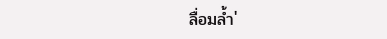ลื่อมล้ำ'